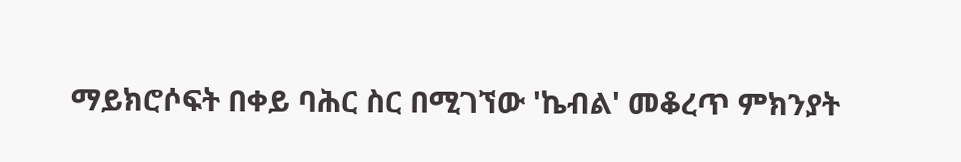ማይክሮሶፍት በቀይ ባሕር ስር በሚገኘው 'ኬብል' መቆረጥ ምክንያት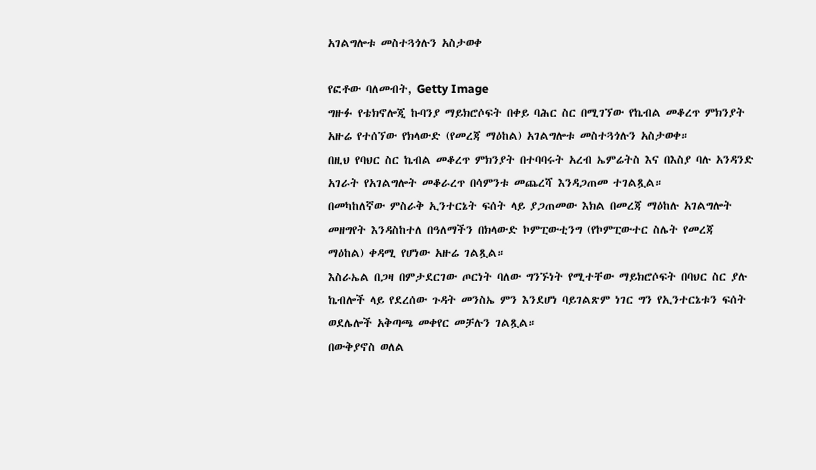አገልግሎቱ መስተጓጎሉን አስታወቀ

የፎቶው ባለመብት, Getty Image
ግዙፉ የቴክኖሎጂ ኩባንያ ማይክሮሶፍት በቀይ ባሕር ስር በሚገኘው የኬብል መቆረጥ ምክንያት አዙሬ የተሰኘው የክላውድ (የመረጃ ማዕከል) አገልግሎቱ መስተጓጎሉን አስታወቀ።
በዚህ የባህር ስር ኬብል መቆረጥ ምክንያት በተባባሩት አረብ ኤምሬትስ እና በእስያ ባሉ አንዳንድ አገራት የአገልግሎት መቆራረጥ በሳምንቱ መጨረሻ እንዳጋጠመ ተገልጿል።
በመካከለኛው ምስራቅ ኢንተርኔት ፍሰት ላይ ያጋጠመው እክል በመረጃ ማዕከሉ አገልግሎት መዘግየት እንዳስከተለ በዓለማችን በክላውድ ኮምፒውቲንግ (የኮምፒውተር ስሌት የመረጃ ማዕከል) ቀዳሚ የሆነው አዙሬ ገልጿል።
እስራኤል በጋዛ በምታደርገው ጦርነት ባለው ግንኙነት የሚተቸው ማይክሮሶፍት በባህር ስር ያሉ ኬብሎች ላይ የደረሰው ጉዳት መንስኤ ምን እንደሆነ ባይገልጽም ነገር ግን የኢንተርኔቱን ፍሰት ወደሌሎች አቅጣጫ መቀየር መቻሉን ገልጿል።
በውቅያኖስ ወለል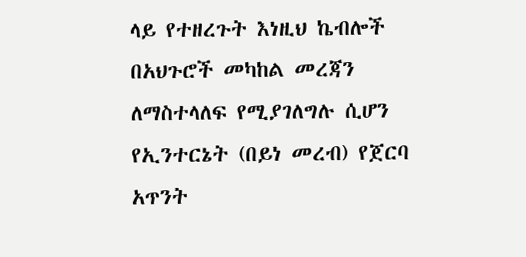ላይ የተዘረጉት እነዚህ ኬብሎች በአህጉሮች መካከል መረጃን ለማስተላለፍ የሚያገለግሉ ሲሆን የኢንተርኔት (በይነ መረብ) የጀርባ አጥንት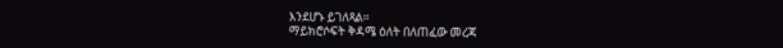እንደሆኑ ይገለጻል።
ማይክሮሶፍት ቅዳሜ ዕለት በለጠፈው መረጃ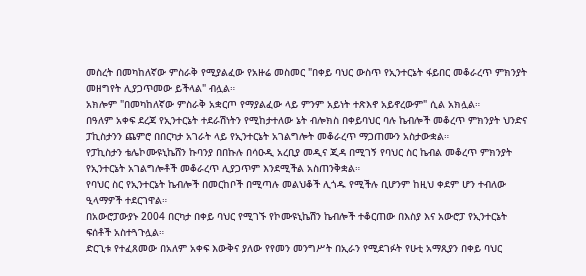መስረት በመካከለኛው ምስራቅ የሚያልፈው የአዙሬ መስመር "በቀይ ባህር ውስጥ የኢንተርኔት ፋይበር መቆራረጥ ምክንያት መዘግየት ሊያጋጥመው ይችላል" ብሏል።
አክሎም "በመካከለኛው ምስራቅ አቋርጦ የማያልፈው ላይ ምንም አይነት ተጽእኖ አይኖረውም" ሲል አክሏል።
በዓለም አቀፍ ደረጃ የኢንተርኔት ተደራሽነትን የሚከታተለው ኔት ብሎክስ በቀይባህር ባሉ ኬብሎች መቆረጥ ምክንያት ህንድና ፓኪስታንን ጨምሮ በበርካታ አገራት ላይ የኢንተርኔት አገልግሎት መቆራረጥ ማጋጠሙን አስታውቋል።
የፓኪስታን ቴሌኮሙዩኒኬሸን ኩባንያ በበኩሉ በሳዑዲ አረቢያ መዲና ጂዳ በሚገኝ የባህር ስር ኬብል መቆረጥ ምክንያት የኢንተርኔት አገልግሎቶች መቆራረጥ ሊያጋጥም እንደሚችል አስጠንቅቋል።
የባህር ስር የኢንተርኔት ኬብሎች በመርከቦች በሚጣሉ መልህቆች ሊጎዱ የሚችሉ ቢሆንም ከዚህ ቀደም ሆን ተብለው ዒላማዎች ተደርገዋል።
በአውሮፓውያኑ 2004 በርካታ በቀይ ባህር የሚገኙ የኮሙዩኒኬሽን ኬብሎች ተቆርጠው በእስያ እና አውሮፓ የኢንተርኔት ፍሰቶች አስተጓጉሏል።
ድርጊቱ የተፈጸመው በአለም አቀፍ እውቅና ያለው የየመን መንግሥት በኢራን የሚደገፉት የሁቲ አማጺያን በቀይ ባህር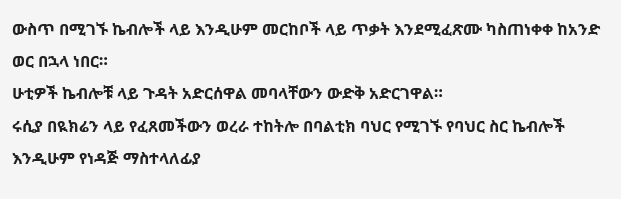ውስጥ በሚገኙ ኬብሎች ላይ እንዲሁም መርከቦች ላይ ጥቃት እንደሚፈጽሙ ካስጠነቀቀ ከአንድ ወር በኋላ ነበር።
ሁቲዎች ኬብሎቹ ላይ ጉዳት አድርሰዋል መባላቸውን ውድቅ አድርገዋል።
ሩሲያ በዪክሬን ላይ የፈጸመችውን ወረራ ተከትሎ በባልቲክ ባህር የሚገኙ የባህር ስር ኬብሎች እንዲሁም የነዳጅ ማስተላለፊያ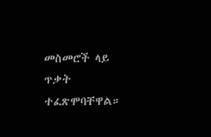መስመሮች ላይ ጥቃት ተፈጽሞባቸዋል።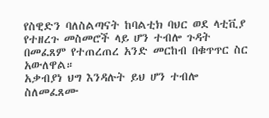የስዊድን ባለስልጣናት ከባልቲክ ባህር ወደ ላቲቪያ የተዘረጉ መስመሮች ላይ ሆን ተብሎ ጉዳት በመፈጸም የተጠረጠረ አንድ መርከብ በቁጥጥር ስር አውለዋል።
አቃብያነ ህግ እንዳሉት ይህ ሆን ተብሎ ስለመፈጸሙ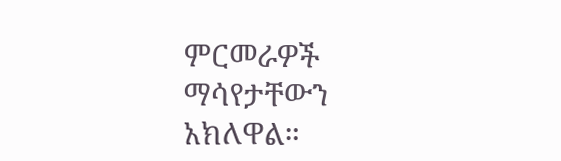ምርመራዎች ማሳየታቸውን አክለዋል።